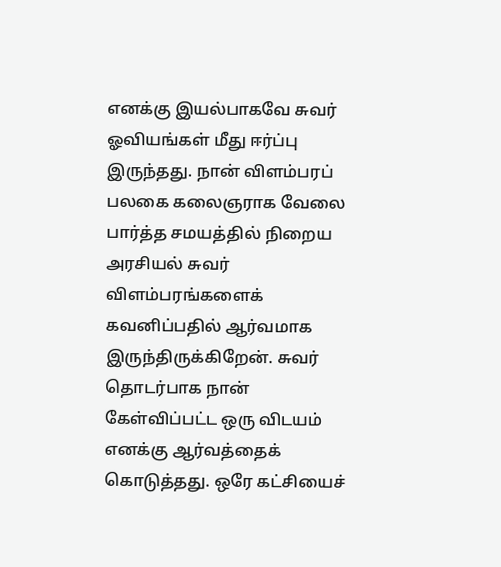எனக்கு இயல்பாகவே சுவர் ஓவியங்கள் மீது ஈர்ப்பு இருந்தது. நான் விளம்பரப் பலகை கலைஞராக வேலை பார்த்த சமயத்தில் நிறைய அரசியல் சுவர் விளம்பரங்களைக் கவனிப்பதில் ஆர்வமாக இருந்திருக்கிறேன். சுவர் தொடர்பாக நான் கேள்விப்பட்ட ஒரு விடயம் எனக்கு ஆர்வத்தைக் கொடுத்தது. ஒரே கட்சியைச்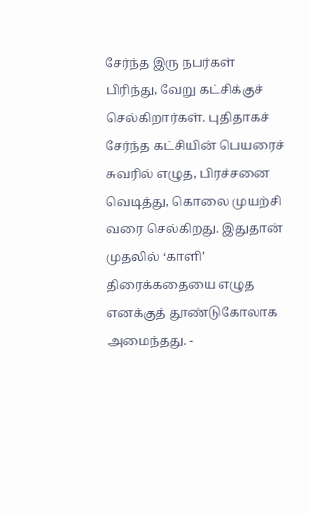சேர்ந்த இரு நபர்கள் பிரிந்து, வேறு கட்சிக்குச் செல்கிறார்கள். புதிதாகச் சேர்ந்த கட்சியின் பெயரைச் சுவரில் எழுத, பிரச்சனை வெடித்து, கொலை முயற்சி வரை செல்கிறது. இதுதான் முதலில் ‘காளி’ திரைக்கதையை எழுத எனக்குத் தூண்டுகோலாக அமைந்தது. -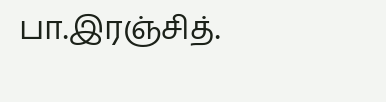பா.இரஞ்சித்.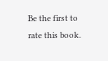Be the first to rate this book.